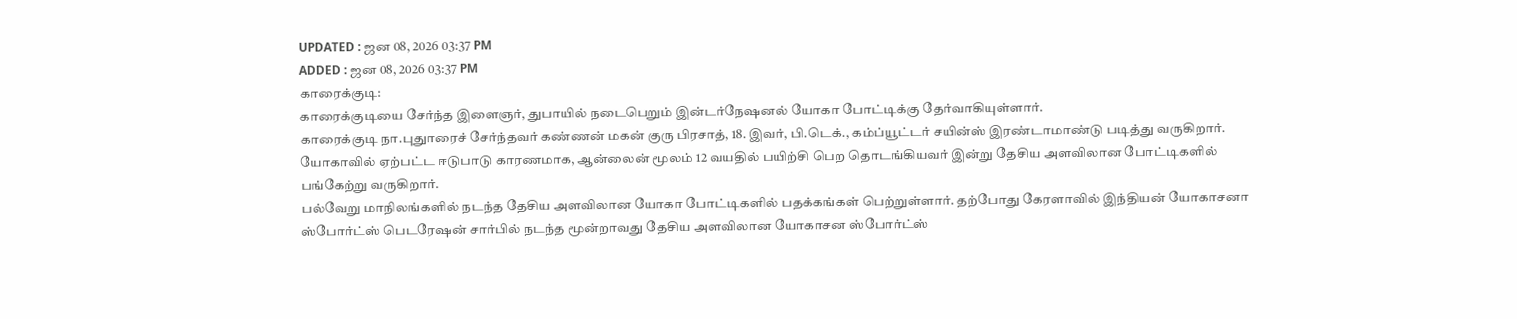UPDATED : ஜன 08, 2026 03:37 PM
ADDED : ஜன 08, 2026 03:37 PM
காரைக்குடி:
காரைக்குடியை சேர்ந்த இளைஞர், துபாயில் நடைபெறும் இன்டர்நேஷனல் யோகா போட்டிக்கு தேர்வாகியுள்ளார்.
காரைக்குடி நா.புதுாரைச் சேர்ந்தவர் கண்ணன் மகன் குரு பிரசாத், 18. இவர், பி.டெக்., கம்ப்யூட்டர் சயின்ஸ் இரண்டாமாண்டு படித்து வருகிறார். யோகாவில் ஏற்பட்ட ஈடுபாடு காரணமாக, ஆன்லைன் மூலம் 12 வயதில் பயிற்சி பெற தொடங்கியவர் இன்று தேசிய அளவிலான போட்டிகளில் பங்கேற்று வருகிறார்.
பல்வேறு மாநிலங்களில் நடந்த தேசிய அளவிலான யோகா போட்டிகளில் பதக்கங்கள் பெற்றுள்ளார். தற்போது கேரளாவில் இந்தியன் யோகாசனா ஸ்போர்ட்ஸ் பெடரேஷன் சார்பில் நடந்த மூன்றாவது தேசிய அளவிலான யோகாசன ஸ்போர்ட்ஸ்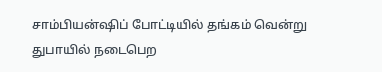சாம்பியன்ஷிப் போட்டியில் தங்கம் வென்று துபாயில் நடைபெற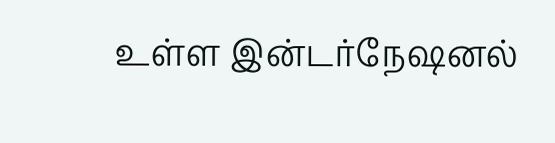உள்ள இன்டர்நேஷனல்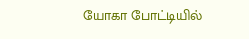யோகா போட்டியில்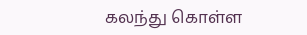கலந்து கொள்ள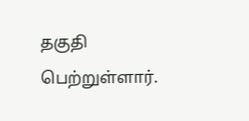தகுதி பெற்றுள்ளார்.